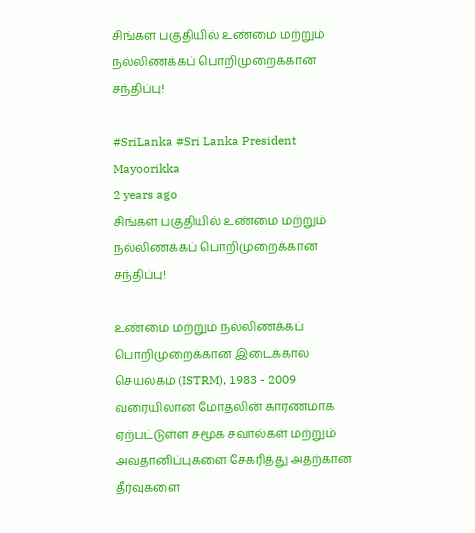சிங்கள பகுதியில் உண்மை மற்றும் நல்லிணக்கப் பொறிமுறைக்கான சந்திப்பு!

#SriLanka #Sri Lanka President
Mayoorikka
2 years ago
சிங்கள பகுதியில் உண்மை மற்றும் நல்லிணக்கப் பொறிமுறைக்கான சந்திப்பு!

உண்மை மற்றும் நல்லிணக்கப் பொறிமுறைக்கான இடைக்கால செயலகம் (ISTRM), 1983 - 2009 வரையிலான மோதலின் காரணமாக ஏற்பட்டுள்ள சமூக சவால்கள் மற்றும் அவதானிப்புகளை சேகரித்து அதற்கான தீர்வுகளை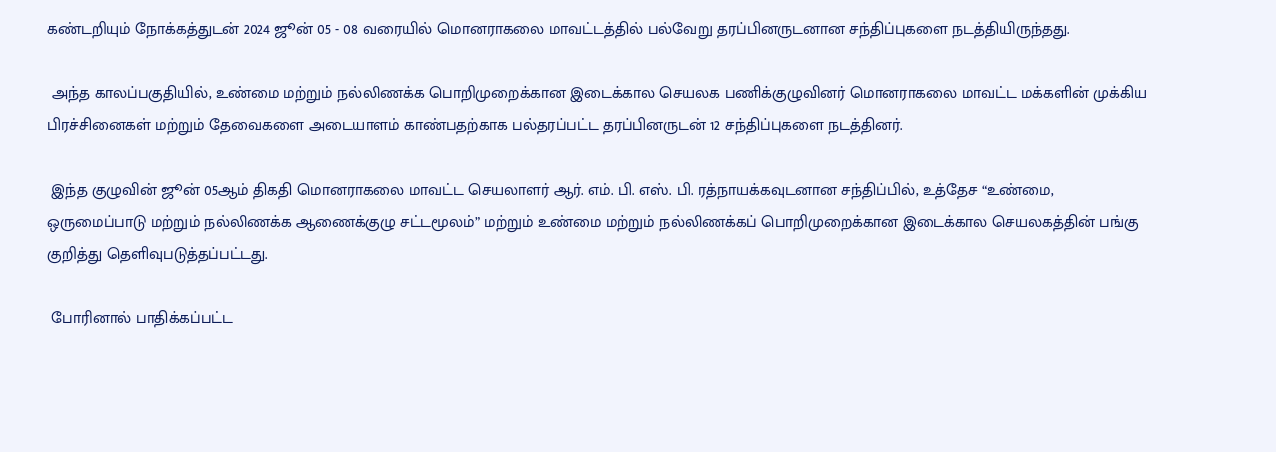கண்டறியும் நோக்கத்துடன் 2024 ஜூன் 05 - 08 வரையில் மொனராகலை மாவட்டத்தில் பல்வேறு தரப்பினருடனான சந்திப்புகளை நடத்தியிருந்தது.

 அந்த காலப்பகுதியில், உண்மை மற்றும் நல்லிணக்க பொறிமுறைக்கான இடைக்கால செயலக பணிக்குழுவினர் மொனராகலை மாவட்ட மக்களின் முக்கிய பிரச்சினைகள் மற்றும் தேவைகளை அடையாளம் காண்பதற்காக பல்தரப்பட்ட தரப்பினருடன் 12 சந்திப்புகளை நடத்தினர்.

 இந்த குழுவின் ஜூன் 05ஆம் திகதி மொனராகலை மாவட்ட செயலாளர் ஆர். எம். பி. எஸ். பி. ரத்நாயக்கவுடனான சந்திப்பில், உத்தேச “உண்மை, ஒருமைப்பாடு மற்றும் நல்லிணக்க ஆணைக்குழு சட்டமூலம்” மற்றும் உண்மை மற்றும் நல்லிணக்கப் பொறிமுறைக்கான இடைக்கால செயலகத்தின் பங்கு குறித்து தெளிவுபடுத்தப்பட்டது.

 போரினால் பாதிக்கப்பட்ட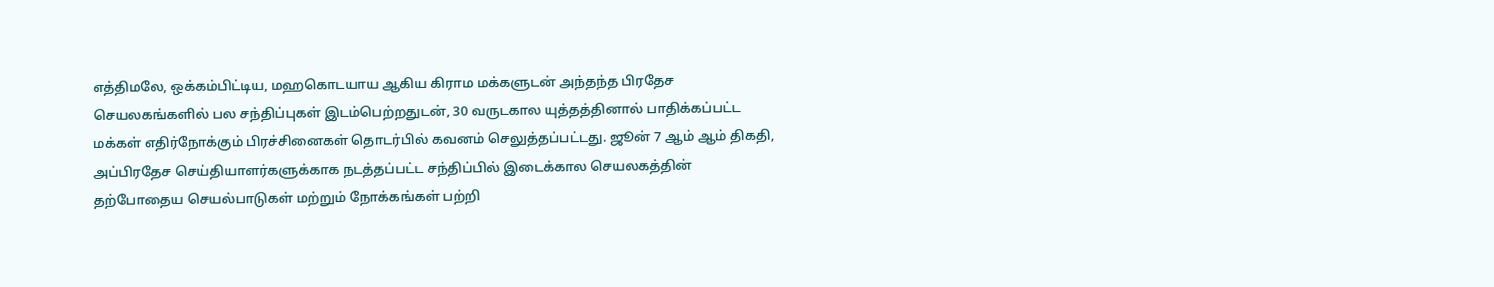எத்திமலே, ஒக்கம்பிட்டிய, மஹகொடயாய ஆகிய கிராம மக்களுடன் அந்தந்த பிரதேச செயலகங்களில் பல சந்திப்புகள் இடம்பெற்றதுடன், 30 வருடகால யுத்தத்தினால் பாதிக்கப்பட்ட மக்கள் எதிர்நோக்கும் பிரச்சினைகள் தொடர்பில் கவனம் செலுத்தப்பட்டது. ஜூன் 7 ஆம் ஆம் திகதி, அப்பிரதேச செய்தியாளர்களுக்காக நடத்தப்பட்ட சந்திப்பில் இடைக்கால செயலகத்தின் தற்போதைய செயல்பாடுகள் மற்றும் நோக்கங்கள் பற்றி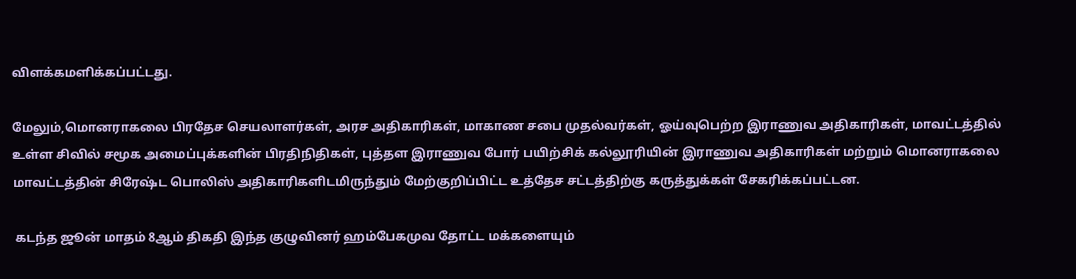விளக்கமளிக்கப்பட்டது.

மேலும்,மொனராகலை பிரதேச செயலாளர்கள், அரச அதிகாரிகள், மாகாண சபை முதல்வர்கள், ஓய்வுபெற்ற இராணுவ அதிகாரிகள், மாவட்டத்தில் உள்ள சிவில் சமூக அமைப்புக்களின் பிரதிநிதிகள், புத்தள இராணுவ போர் பயிற்சிக் கல்லூரியின் இராணுவ அதிகாரிகள் மற்றும் மொனராகலை மாவட்டத்தின் சிரேஷ்ட பொலிஸ் அதிகாரிகளிடமிருந்தும் மேற்குறிப்பிட்ட உத்தேச சட்டத்திற்கு கருத்துக்கள் சேகரிக்கப்பட்டன.

 கடந்த ஜூன் மாதம் 8ஆம் திகதி இந்த குழுவினர் ஹம்பேகமுவ தோட்ட மக்களையும்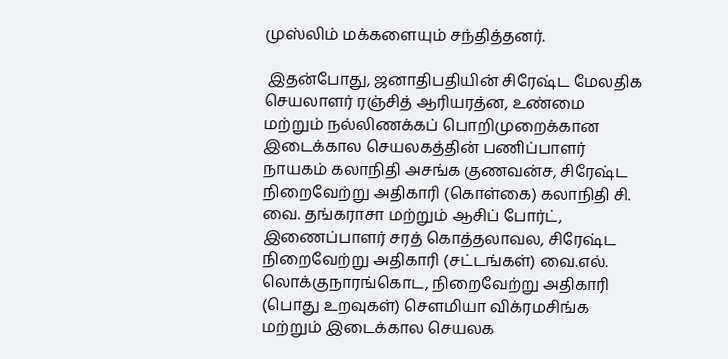முஸ்லிம் மக்களையும் சந்தித்தனர்.

 இதன்போது, ஜனாதிபதியின் சிரேஷ்ட மேலதிக செயலாளர் ரஞ்சித் ஆரியரத்ன, உண்மை மற்றும் நல்லிணக்கப் பொறிமுறைக்கான இடைக்கால செயலகத்தின் பணிப்பாளர் நாயகம் கலாநிதி அசங்க குணவன்ச, சிரேஷ்ட நிறைவேற்று அதிகாரி (கொள்கை) கலாநிதி சி. வை. தங்கராசா மற்றும் ஆசிப் போர்ட், இணைப்பாளர் சரத் கொத்தலாவல, சிரேஷ்ட நிறைவேற்று அதிகாரி (சட்டங்கள்) வை.எல். லொக்குநாரங்கொட, நிறைவேற்று அதிகாரி (பொது உறவுகள்) சௌமியா விக்ரமசிங்க மற்றும் இடைக்கால செயலக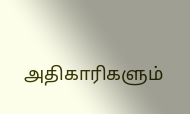அதிகாரிகளும்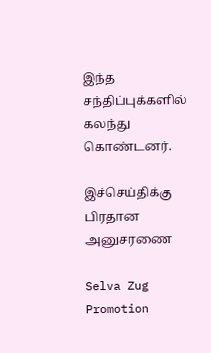இந்த சந்திப்புக்களில் கலந்து கொண்டனர்.

இச்செய்திக்கு பிரதான அனுசரணை

Selva Zug Promotion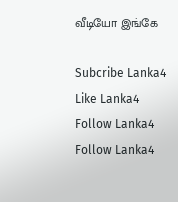வீடியோ இங்கே

Subcribe Lanka4
Like Lanka4
Follow Lanka4
Follow Lanka4